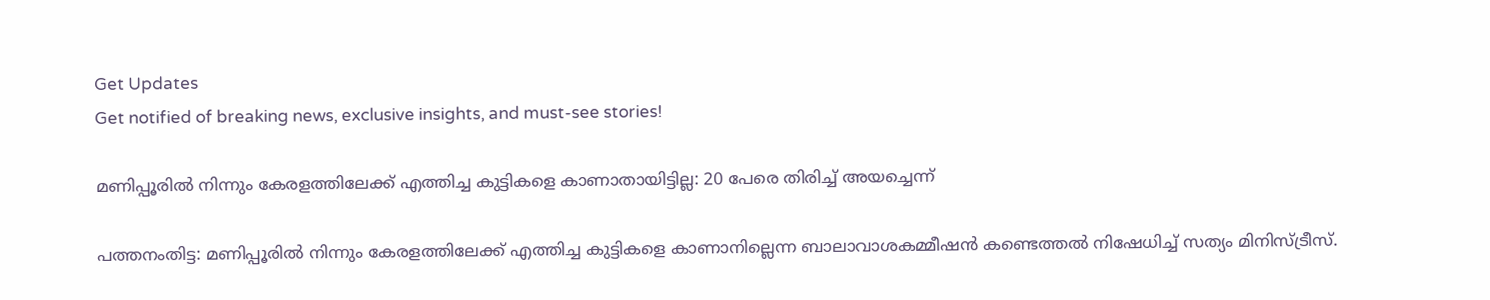Get Updates
Get notified of breaking news, exclusive insights, and must-see stories!

മണിപ്പൂരില്‍ നിന്നും കേരളത്തിലേക്ക് എത്തിച്ച കുട്ടികളെ കാണാതായിട്ടില്ല: 20 പേരെ തിരിച്ച് അയച്ചെന്ന്

പത്തനംതിട്ട: മണിപ്പൂരില്‍ നിന്നും കേരളത്തിലേക്ക് എത്തിച്ച കുട്ടികളെ കാണാനില്ലെന്ന ബാലാവാശകമ്മീഷന്‍ കണ്ടെത്തല്‍ നിഷേധിച്ച് സത്യം മിനിസ്ട്രീസ്.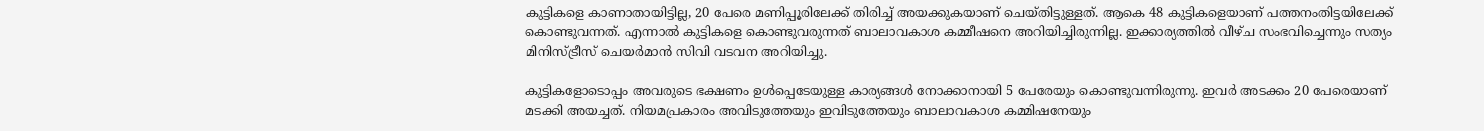കുട്ടികളെ കാണാതായിട്ടില്ല, 20 പേരെ മണിപ്പൂരിലേക്ക് തിരിച്ച് അയക്കുകയാണ് ചെയ്തിട്ടുള്ളത്. ആകെ 48 കുട്ടികളെയാണ് പത്തനംതിട്ടയിലേക്ക് കൊണ്ടുവന്നത്. എന്നാല്‍ കുട്ടികളെ കൊണ്ടുവരുന്നത് ബാലാവകാശ കമ്മീഷനെ അറിയിച്ചിരുന്നില്ല. ഇക്കാര്യത്തില്‍ വീഴ്ച സംഭവിച്ചെന്നും സത്യം മിനിസ്ട്രീസ് ചെയർമാന്‍ സിവി വടവന അറിയിച്ചു.

കുട്ടികളോടൊപ്പം അവരുടെ ഭക്ഷണം ഉള്‍പ്പെടേയുള്ള കാര്യങ്ങള്‍ നോക്കാനായി 5 പേരേയും കൊണ്ടുവന്നിരുന്നു. ഇവർ അടക്കം 20 പേരെയാണ് മടക്കി അയച്ചത്. നിയമപ്രകാരം അവിടുത്തേയും ഇവിടുത്തേയും ബാലാവകാശ കമ്മിഷനേയും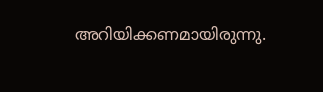അറിയിക്കണമായിരുന്നു.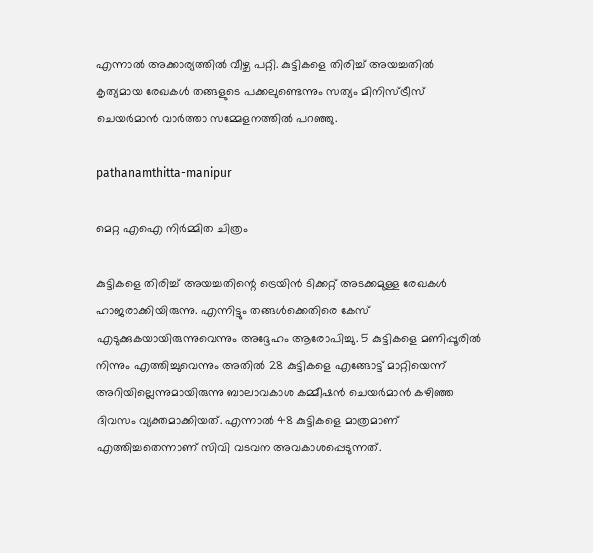എന്നാല്‍ അക്കാര്യത്തില്‍ വീഴ്ച പറ്റി. കുട്ടികളെ തിരിച്ച് അയച്ചതില്‍ കൃത്യമായ രേഖകള്‍ തങ്ങളുടെ പക്കലുണ്ടെന്നും സത്യം മിനിസ്ട്രീസ് ചെയർമാന്‍ വാർത്താ സമ്മേളനത്തില്‍ പറഞ്ഞു.

pathanamthitta-manipur

മെറ്റ എഐ നിർമ്മിത ചിത്രം

കുട്ടികളെ തിരിച്ച് അയച്ചതിന്റെ ട്രെയിന്‍ ടിക്കറ്റ് അടക്കമുള്ള രേഖകള്‍ ഹാജരാക്കിയിരുന്നു. എന്നിട്ടും തങ്ങള്‍ക്കെതിരെ കേസ് എടുക്കുകയായിരുന്നുവെന്നും അദ്ദേഹം ആരോപിച്ചു. 5 കുട്ടികളെ മണിപ്പൂരില്‍ നിന്നും എത്തിച്ചുവെന്നും അതില്‍ 28 കുട്ടികളെ എങ്ങോട്ട് മാറ്റിയെന്ന് അറിയില്ലെന്നുമായിരുന്നു ബാലാവകാശ കമ്മീഷന്‍ ചെയർമാന്‍ കഴിഞ്ഞ ദിവസം വ്യക്തമാക്കിയത്. എന്നാല്‍ 48 കുട്ടികളെ മാത്രമാണ് എത്തിച്ചതെന്നാണ് സിവി വടവന അവകാശപ്പെടുന്നത്.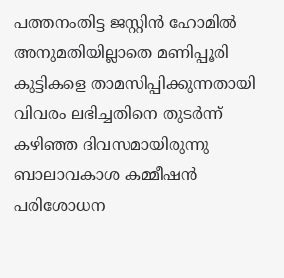പത്തനംതിട്ട ജസ്റ്റിൻ ഹോമിൽ അനുമതിയില്ലാതെ മണിപ്പൂരി കുട്ടികളെ താമസിപ്പിക്കുന്നതായി വിവരം ലഭിച്ചതിനെ തുടർന്ന് കഴിഞ്ഞ ദിവസമായിരുന്നു ബാലാവകാശ കമ്മീഷന്‍ പരിശോധന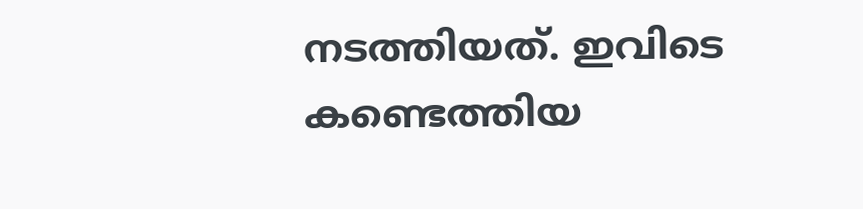നടത്തിയത്. ഇവിടെ കണ്ടെത്തിയ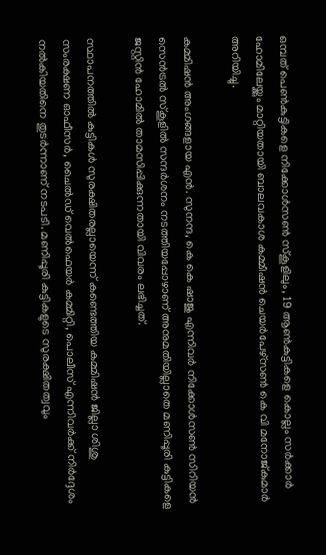ഒമ്പത് പെൺകുട്ടികളെ നിക്കോൾസൺ സ്‌കൂളിലും, 19 ആൺകുട്ടികളെ കൊല്ലം സർക്കാർ ഹോമിലേയ്ക്കും മാറ്റിയതായി ബാലവകാശ കമ്മീഷൻ ചെയർപേഴ്‌സൺ കെ വി മനോജ്കുമാർ അറിയിച്ചു.

കമ്മിഷൻ അംഗങ്ങളായ എൻ. സുനന്ദ, കെ കെ ഷാജു എന്നിവർ നിക്കോൾസൺ സിറിയൻ സെൻട്രൽ സ്‌കൂളിൽ സന്ദർശനം നടത്തിയപ്പോഴാണ് അനുമതിയില്ലാതെ മണിപ്പൂരി കുട്ടികളെ ജസ്റ്റിൻ ഹോമിൽ താമസിപ്പിക്കുന്നതായി വിവരം ലഭിച്ചത്.

സ്ഥാപനത്തിൽ കുട്ടികൾ സുരക്ഷിതരല്ലായെന്ന് കണ്ടെത്തിയ കമ്മിഷൻ ജില്ലാ ശിശു സംരക്ഷണ ഓഫീസർ, ചൈൽഡ് വെൽഫെയർ കമ്മിറ്റി, പൊലീസ് എന്നിവർക്ക് നിർദ്ദേശം നൽകിയതിനെ തുടർന്നാണ് നടപടി. മണിപ്പൂരി കുട്ടികളുടെ സുരക്ഷിതത്വവും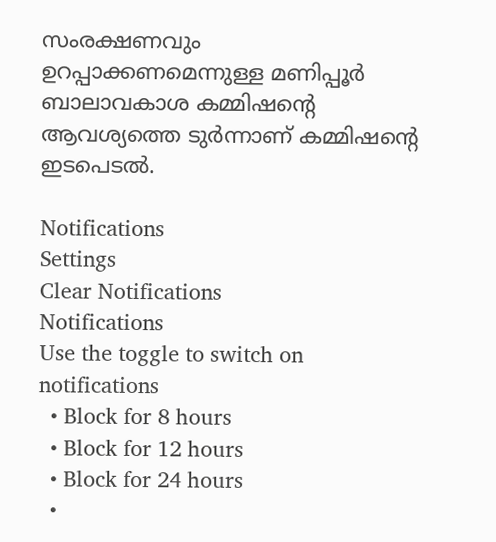സംരക്ഷണവും ഉറപ്പാക്കണമെന്നുള്ള മണിപ്പൂർ ബാലാവകാശ കമ്മിഷന്റെ ആവശ്യത്തെ ടുർന്നാണ് കമ്മിഷന്റെ ഇടപെടൽ.

Notifications
Settings
Clear Notifications
Notifications
Use the toggle to switch on notifications
  • Block for 8 hours
  • Block for 12 hours
  • Block for 24 hours
  •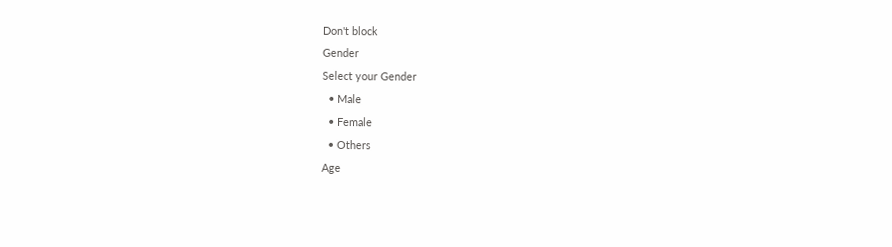Don't block
Gender
Select your Gender
  • Male
  • Female
  • Others
Age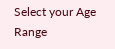Select your Age Range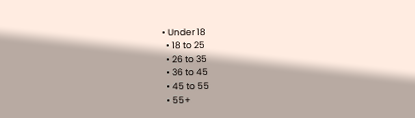• Under 18
  • 18 to 25
  • 26 to 35
  • 36 to 45
  • 45 to 55
  • 55+